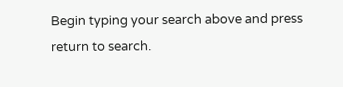Begin typing your search above and press return to search.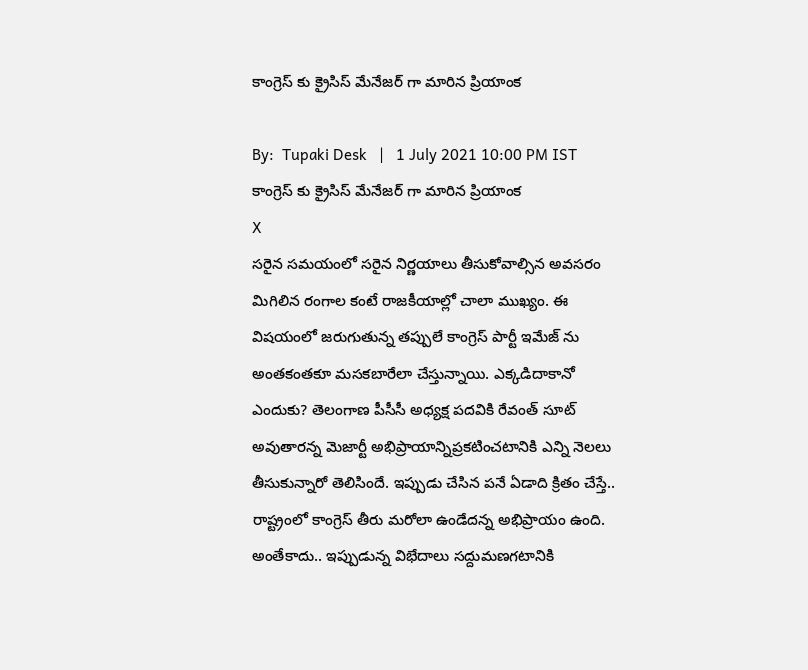కాంగ్రెస్ కు క్రైసిస్ మేనేజర్ గా మారిన ప్రియాంక

By:  Tupaki Desk   |   1 July 2021 10:00 PM IST
కాంగ్రెస్ కు క్రైసిస్ మేనేజర్ గా మారిన ప్రియాంక
X
సరైన సమయంలో సరైన నిర్ణయాలు తీసుకోవాల్సిన అవసరం మిగిలిన రంగాల కంటే రాజకీయాల్లో చాలా ముఖ్యం. ఈ విషయంలో జరుగుతున్న తప్పులే కాంగ్రెస్ పార్టీ ఇమేజ్ ను అంతకంతకూ మసకబారేలా చేస్తున్నాయి. ఎక్కడిదాకానో ఎందుకు? తెలంగాణ పీసీసీ అధ్యక్ష పదవికి రేవంత్ సూట్ అవుతారన్న మెజార్టీ అభిప్రాయాన్నిప్రకటించటానికి ఎన్ని నెలలు తీసుకున్నారో తెలిసిందే. ఇప్పుడు చేసిన పనే ఏడాది క్రితం చేస్తే.. రాష్ట్రంలో కాంగ్రెస్ తీరు మరోలా ఉండేదన్న అభిప్రాయం ఉంది. అంతేకాదు.. ఇప్పుడున్న విభేదాలు సద్దుమణగటానికి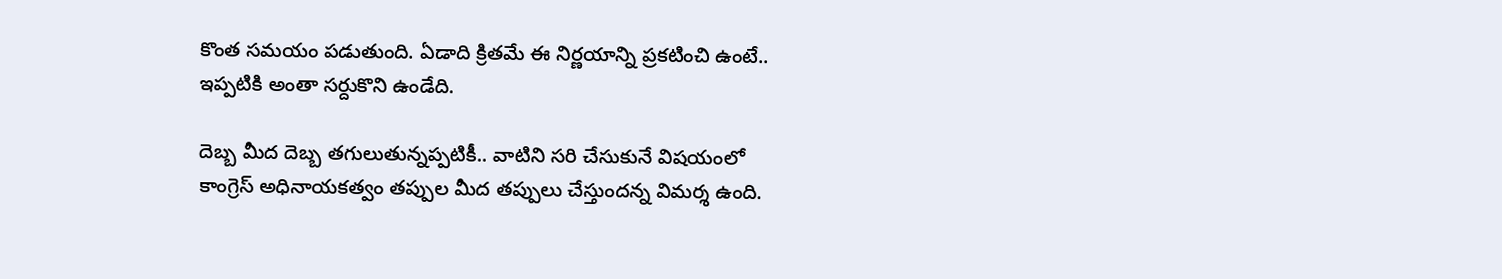కొంత సమయం పడుతుంది. ఏడాది క్రితమే ఈ నిర్ణయాన్ని ప్రకటించి ఉంటే.. ఇప్పటికి అంతా సర్దుకొని ఉండేది.

దెబ్బ మీద దెబ్బ తగులుతున్నప్పటికీ.. వాటిని సరి చేసుకునే విషయంలో కాంగ్రెస్ అధినాయకత్వం తప్పుల మీద తప్పులు చేస్తుందన్న విమర్శ ఉంది.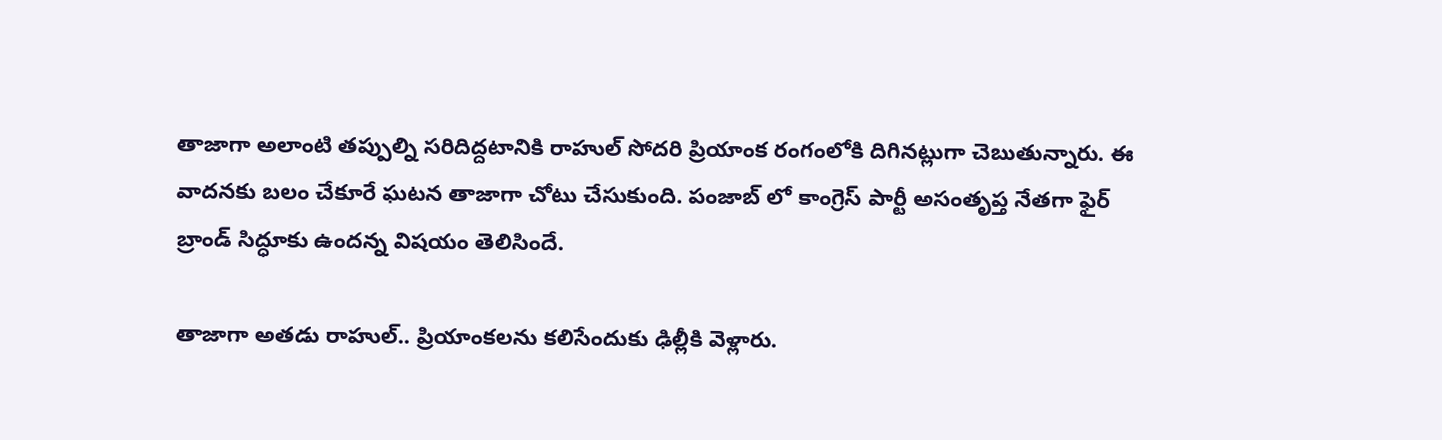తాజాగా అలాంటి తప్పుల్ని సరిదిద్దటానికి రాహుల్ సోదరి ప్రియాంక రంగంలోకి దిగినట్లుగా చెబుతున్నారు. ఈ వాదనకు బలం చేకూరే ఘటన తాజాగా చోటు చేసుకుంది. పంజాబ్ లో కాంగ్రెస్ పార్టీ అసంతృప్త నేతగా ఫైర్ బ్రాండ్ సిద్ధూకు ఉందన్న విషయం తెలిసిందే.

తాజాగా అతడు రాహుల్.. ప్రియాంకలను కలిసేందుకు ఢిల్లీకి వెళ్లారు.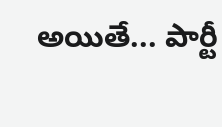అయితే... పార్టీ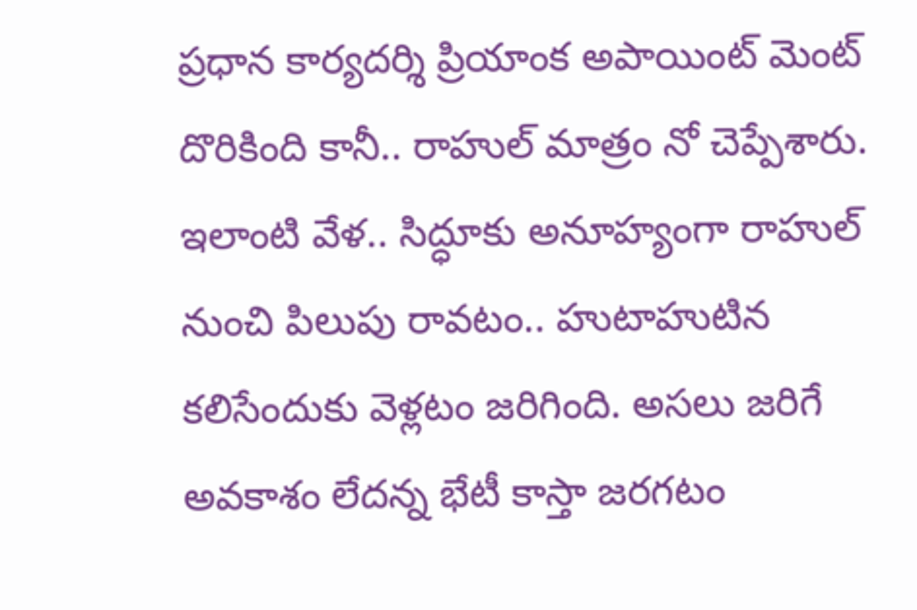ప్రధాన కార్యదర్శి ప్రియాంక అపాయింట్ మెంట్ దొరికింది కానీ.. రాహుల్ మాత్రం నో చెప్పేశారు. ఇలాంటి వేళ.. సిద్ధూకు అనూహ్యంగా రాహుల్ నుంచి పిలుపు రావటం.. హుటాహుటిన కలిసేందుకు వెళ్లటం జరిగింది. అసలు జరిగే అవకాశం లేదన్న భేటీ కాస్తా జరగటం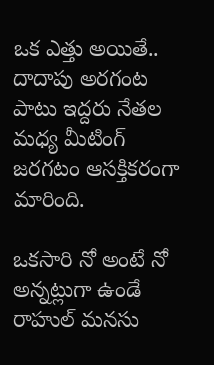ఒక ఎత్తు అయితే.. దాదాపు అరగంట పాటు ఇద్దరు నేతల మధ్య మీటింగ్ జరగటం ఆసక్తికరంగా మారింది.

ఒకసారి నో అంటే నో అన్నట్లుగా ఉండే రాహుల్ మనసు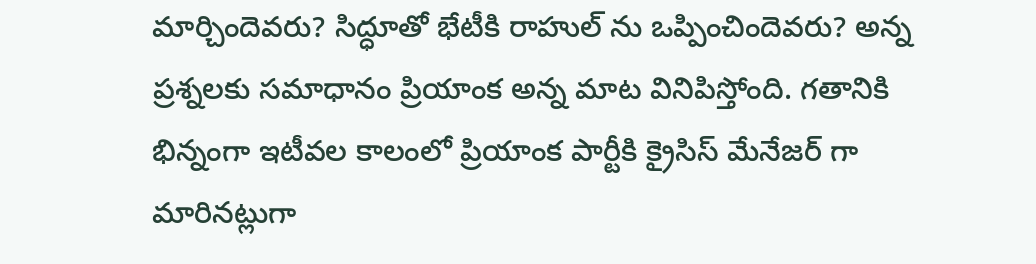మార్చిందెవరు? సిద్ధూతో భేటీకి రాహుల్ ను ఒప్పించిందెవరు? అన్న ప్రశ్నలకు సమాధానం ప్రియాంక అన్న మాట వినిపిస్తోంది. గతానికి భిన్నంగా ఇటీవల కాలంలో ప్రియాంక పార్టీకి క్రైసిస్ మేనేజర్ గా మారినట్లుగా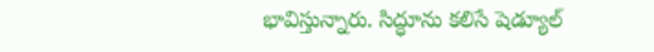భావిస్తున్నారు. సిద్ధూను కలిసే షెడ్యూల్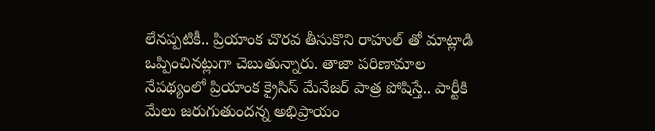లేనప్పటికీ.. ప్రియాంక చొరవ తీసుకొని రాహుల్ తో మాట్లాడి ఒప్పించినట్లుగా చెబుతున్నారు. తాజా పరిణామాల నేపథ్యంలో ప్రియాంక క్రైసిస్ మేనేజర్ పాత్ర పోషిస్తే.. పార్టీకి మేలు జరుగుతుందన్న అభిప్రాయం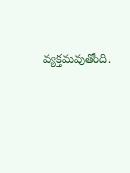వ్యక్తమవుతోంది.